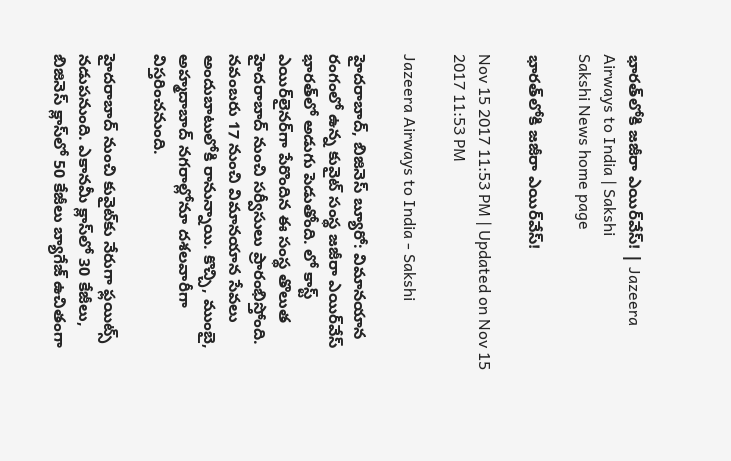భారత్‌లోకి జజీరా ఎయిర్‌వేస్‌! | Jazeera Airways to India | Sakshi
Sakshi News home page

భారత్‌లోకి జజీరా ఎయిర్‌వేస్‌!

Nov 15 2017 11:53 PM | Updated on Nov 15 2017 11:53 PM

Jazeera Airways to India - Sakshi

హైదరాబాద్, బిజినెస్‌ బ్యూరో: విమానయాన రంగంలో ఉన్న కువైట్‌ సంస్థ జజీరా ఎయిర్‌వేస్‌ భారత్‌లో అడుగు పెడుతోంది. లో కాస్ట్‌ ఎయిర్‌లైనర్‌గా పేరొందిన ఈ సంస్థ తొలుత హైదరాబాద్‌ నుంచి సర్వీసులు ప్రారంభిస్తోంది. నవంబరు 17 నుంచి విమానయాన సేవలు అందుబాటులోకి రానున్నాయి. కొచ్చి, ముంబై, అహ్మదాబాద్‌ నగరాల్లోనూ దశలవారీగా విస్తరించనుంది.

హైదరాబాద్‌ నుంచి కువైట్‌కు నేరుగా ఫ్లయిట్స్‌ నడుపనుంది. ఎకానమీ క్లాస్‌లో 30 కేజీలు, బిజినెస్‌ క్లాస్‌లో 50 కేజీలు బ్యాగేజ్‌ ఉచితంగా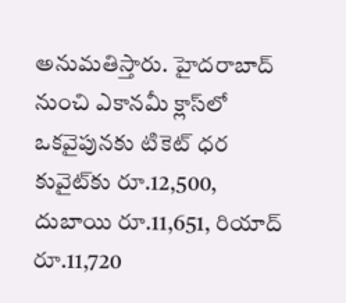అనుమతిస్తారు. హైదరాబాద్‌ నుంచి ఎకానమీ క్లాస్‌లో ఒకవైపునకు టికెట్‌ ధర కువైట్‌కు రూ.12,500, దుబాయి రూ.11,651, రియాద్‌ రూ.11,720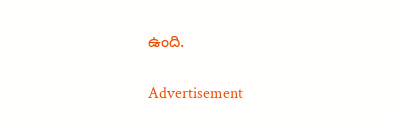ఉంది.

Advertisement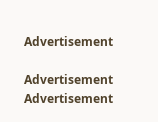Advertisement

Advertisement
Advertisement